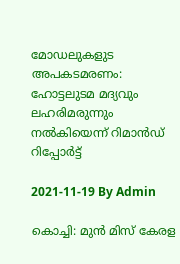മോഡലുകളുട അപകടമരണം: ഹോട്ടലുടമ മദ്യവും ലഹരിമരുന്നും നൽകിയെന്ന് റിമാൻഡ് റിപ്പോർട്ട്

2021-11-19 By Admin

കൊച്ചി: മുന്‍ മിസ് കേരള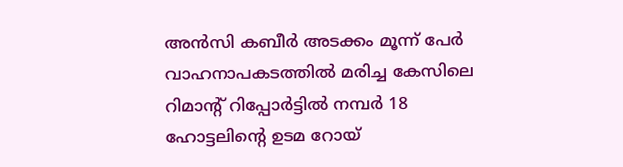അന്‍സി കബീര്‍ അടക്കം മൂന്ന് പേര്‍ വാഹനാപകടത്തില്‍ മരിച്ച കേസിലെ റിമാന്റ് റിപ്പോര്‍ട്ടില്‍ നമ്പര്‍ 18 ഹോട്ടലിന്‍റെ ഉടമ റോയ്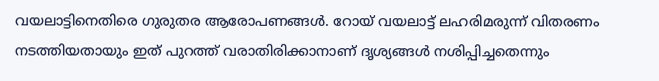വയലാട്ടിനെതിരെ ഗുരുതര ആരോപണങ്ങള്‍. റോയ് വയലാട്ട് ലഹരിമരുന്ന് വിതരണം നടത്തിയതായും ഇത് പുറത്ത് വരാതിരിക്കാനാണ് ദൃശ്യങ്ങള്‍ നശിപ്പിച്ചതെന്നും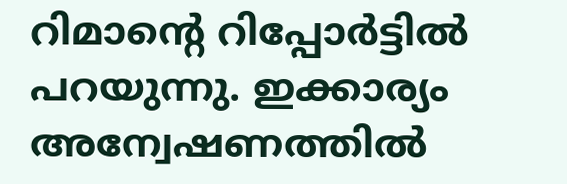റിമാന്‍റെ റിപ്പോര്‍ട്ടില്‍ പറയുന്നു. ഇക്കാര്യം അന്വേഷണത്തില്‍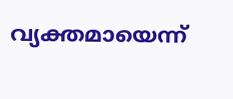വ്യക്തമായെന്ന്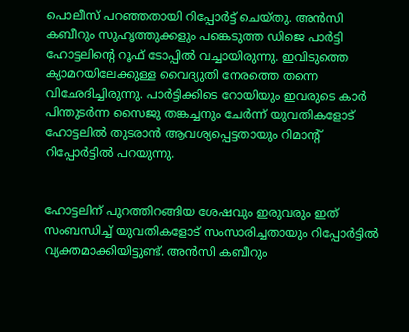പൊലീസ് പറഞ്ഞതായി റിപ്പോര്‍ട്ട് ചെയ്തു. അന്‍സി കബീറും സുഹൃത്തുക്കളും പങ്കെടുത്ത ഡിജെ പാര്‍ട്ടി ഹോട്ടലിന്‍റെ റൂഫ് ടോപ്പില്‍ വച്ചായിരുന്നു. ഇവിടുത്തെ ക്യാമറയിലേക്കുള്ള വൈദ്യുതി നേരത്തെ തന്നെ വിഛേദിച്ചിരുന്നു. പാര്‍ട്ടിക്കിടെ റോയിയും ഇവരുടെ കാര്‍ പിന്തുടര്‍ന്ന സൈജു തങ്കച്ചനും ചേര്‍ന്ന് യുവതികളോട് ഹോട്ടലില്‍ തുടരാന്‍ ആവശ്യപ്പെട്ടതായും റിമാന്‍റ് റിപ്പോര്‍ട്ടില്‍ പറയുന്നു.


ഹോട്ടലിന് പുറത്തിറങ്ങിയ ശേഷവും ഇരുവരും ഇത് സംബന്ധിച്ച്‌ യുവതികളോട് സംസാരിച്ചതായും റിപ്പോര്‍ട്ടില്‍ വ്യക്തമാക്കിയിട്ടുണ്ട്. അന്‍സി കബീറും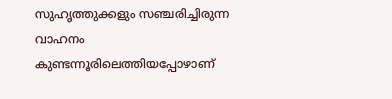സുഹൃത്തുക്കളും സഞ്ചരിച്ചിരുന്ന വാഹനം കുണ്ടന്നൂരിലെത്തിയപ്പോഴാണ്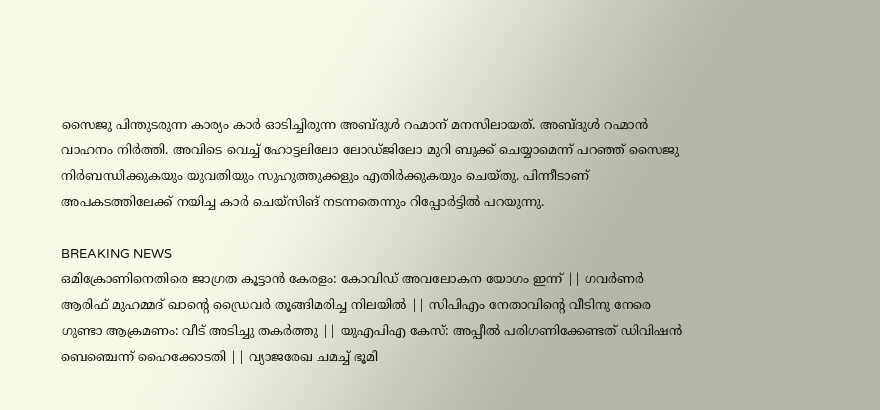സൈജു പിന്തുടരുന്ന കാര്യം കാര്‍ ഓടിച്ചിരുന്ന അബ്ദുള്‍ റഹ്മാന് മനസിലായത്. അബ്ദുള്‍ റഹ്മാന്‍ വാഹനം നിര്‍ത്തി. അവിടെ വെച്ച്‌ ഹോട്ടലിലോ ലോഡ്ജിലോ മുറി ബുക്ക് ചെയ്യാമെന്ന് പറഞ്ഞ് സൈജു നിര്‍ബന്ധിക്കുകയും യുവതിയും സുഹുത്തുക്കളും എതിര്‍ക്കുകയും ചെയ്തു. പിന്നീടാണ് അപകടത്തിലേക്ക് നയിച്ച കാര്‍ ചെയ്സിങ് നടന്നതെന്നും റിപ്പോര്‍ട്ടില്‍ പറയുന്നു.

BREAKING NEWS
ഒമിക്രോണിനെതിരെ ജാഗ്രത കൂട്ടാൻ കേരളം: കോവിഡ് അവലോകന യോഗം ഇന്ന് || ഗവർണർ ആരിഫ് മുഹമ്മദ് ഖാന്റെ ഡ്രൈവർ തൂങ്ങിമരിച്ച നിലയിൽ || സിപിഎം നേതാവിന്റെ വീടിനു നേരെ ഗുണ്ടാ ആക്രമണം: വീട് അടിച്ചു തകർത്തു || യുഎപിഎ കേസ്: അപ്പീൽ പരിഗണിക്കേണ്ടത് ഡിവിഷൻ ബെഞ്ചെന്ന് ഹൈക്കോടതി || വ്യാജരേഖ ചമച്ച് ഭൂമി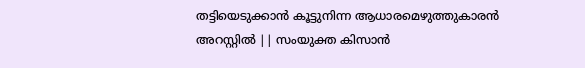തട്ടിയെടുക്കാൻ കൂട്ടുനിന്ന ആധാരമെഴുത്തുകാരൻ അറസ്റ്റിൽ || സംയുക്ത കിസാൻ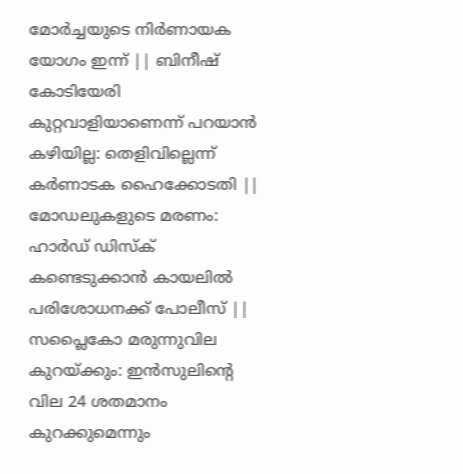മോർച്ചയുടെ നിർണായക യോഗം ഇന്ന് || ബിനീഷ് കോടിയേരി കുറ്റവാളിയാണെന്ന് പറയാൻ കഴിയില്ല: തെളിവില്ലെന്ന് കർണാടക ഹൈക്കോടതി || മോഡലുകളുടെ മരണം: ഹാർഡ് ഡിസ്ക് കണ്ടെടുക്കാൻ കായലിൽ പരിശോധനക്ക് പോലീസ് || സപ്ലൈകോ മരുന്നുവില കുറയ്ക്കും: ഇൻസുലിന്റെ വില 24 ശതമാനം കുറക്കുമെന്നും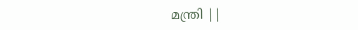മന്ത്രി ||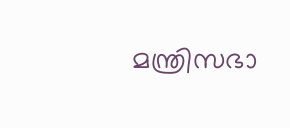മന്ത്രിസഭാ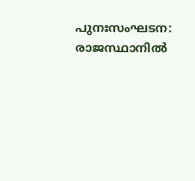പുനഃസംഘടന: രാജസ്ഥാനിൽ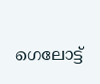ഗെലോട്ട്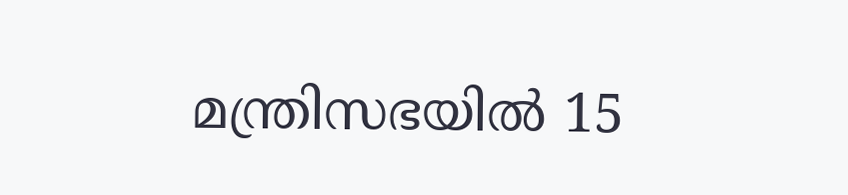മന്ത്രിസഭയിൽ 15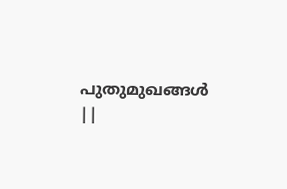പുതുമുഖങ്ങൾ ||